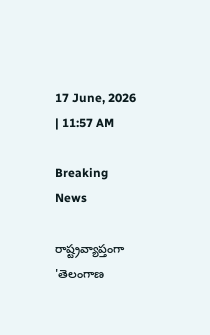17 June, 2026 | 11:57 AM

Breaking News

రాష్ట్రవ్యాప్తంగా 'తెలంగాణ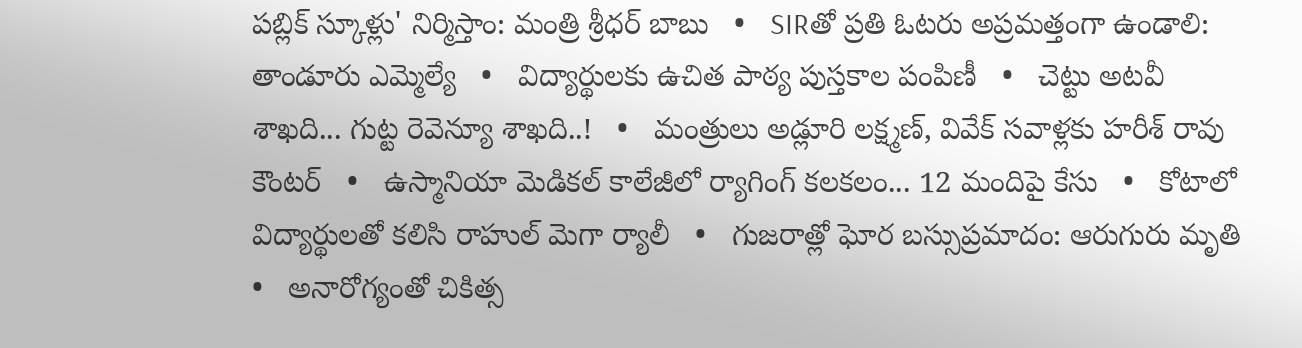పబ్లిక్ స్కూళ్లు' నిర్మిస్తాం: మంత్రి శ్రీధర్ బాబు   •   SIRతో ప్రతి ఓటరు అప్రమత్తంగా ఉండాలి: తాండూరు ఎమ్మెల్యే   •   విద్యార్థులకు ఉచిత పాఠ్య పుస్తకాల పంపిణీ   •   చెట్టు అటవీ శాఖది... గుట్ట రెవెన్యూ శాఖది..!   •   మంత్రులు అడ్లూరి లక్ష్మణ్, వివేక్‌ సవాళ్లకు హరీశ్ రావు కౌంటర్   •   ఉస్మానియా మెడికల్ కాలేజీలో ర్యాగింగ్ కలకలం... 12 మందిపై కేసు   •   కోటాలో విద్యార్థులతో కలిసి రాహుల్ మెగా ర్యాలీ   •   గుజరాత్లో ఘోర బస్సుప్రమాదం: ఆరుగురు మృతి   •   అనారోగ్యంతో చికిత్స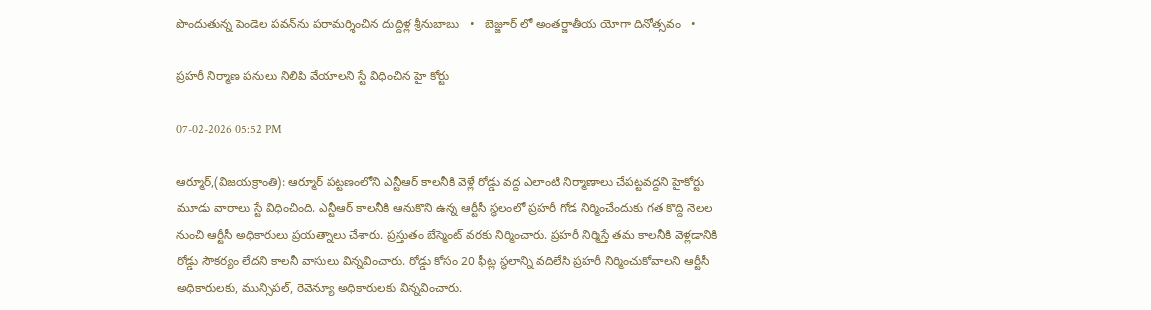పొందుతున్న పెండెల పవన్‌ను పరామర్శించిన దుద్దిళ్ల శ్రీనుబాబు   •   బెజ్జూర్ లో అంతర్జాతీయ యోగా దినోత్సవం   •

ప్రహరీ నిర్మాణ పనులు నిలిపి వేయాలని స్టే విధించిన హై కోర్టు

07-02-2026 05:52 PM

ఆర్మూర్,(విజయక్రాంతి): ఆర్మూర్ పట్టణంలోని ఎన్టీఆర్ కాలనీకి వెళ్లే రోడ్డు వద్ద ఎలాంటి నిర్మాణాలు చేపట్టవద్దని హైకోర్టు మూడు వారాలు స్టే విధించింది. ఎన్టీఆర్ కాలనీకి ఆనుకొని ఉన్న ఆర్టీసీ స్థలంలో ప్రహరీ గోడ నిర్మించేందుకు గత కొద్ది నెలల నుంచి ఆర్టీసీ అధికారులు ప్రయత్నాలు చేశారు. ప్రస్తుతం బేస్మెంట్ వరకు నిర్మించారు. ప్రహరీ నిర్మిస్తే తమ కాలనీకి వెళ్లడానికి రోడ్డు సౌకర్యం లేదని కాలనీ వాసులు విన్నవించారు. రోడ్డు కోసం 20 ఫీట్ల స్థలాన్ని వదిలేసి ప్రహరీ నిర్మించుకోవాలని ఆర్టీసీ అధికారులకు, మున్సిపల్, రెవెన్యూ అధికారులకు విన్నవించారు.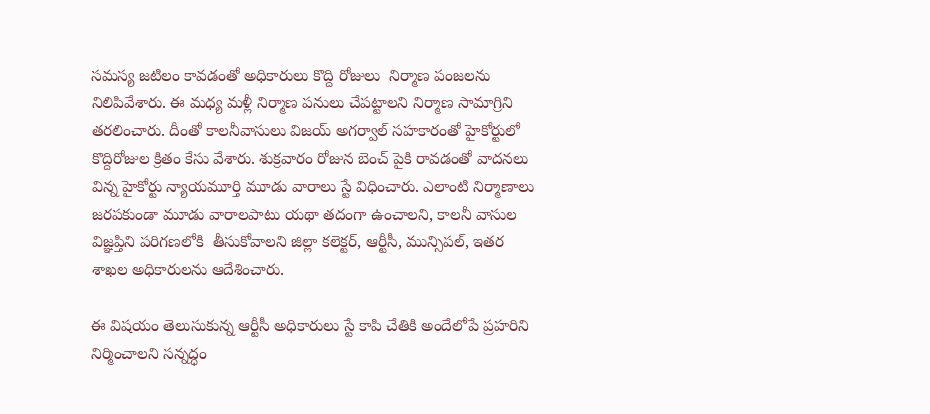సమస్య జటిలం కావడంతో అధికారులు కొద్ది రోజులు  నిర్మాణ పంజలను నిలిపివేశారు. ఈ మధ్య మళ్లీ నిర్మాణ పనులు చేపట్టాలని నిర్మాణ సామాగ్రిని తరలించారు. దీంతో కాలనీవాసులు విజయ్ అగర్వాల్ సహకారంతో హైకోర్టులో కొద్దిరోజుల క్రితం కేసు వేశారు. శుక్రవారం రోజున బెంచ్ పైకి రావడంతో వాదనలు విన్న హైకోర్టు న్యాయమూర్తి మూడు వారాలు స్టే విధించారు. ఎలాంటి నిర్మాణాలు జరపకుండా మూడు వారాలపాటు యథా తదంగా ఉంచాలని, కాలనీ వాసుల విజ్ఞప్తిని పరిగణలోకి  తీసుకోవాలని జిల్లా కలెక్టర్, ఆర్టీసీ, మున్సిపల్, ఇతర శాఖల అధికారులను ఆదేశించారు.

ఈ విషయం తెలుసుకున్న ఆర్టీసీ అధికారులు స్టే కాపి చేతికి అందేలోపే ప్రహరిని నిర్మించాలని సన్నద్ధం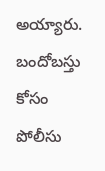అయ్యారు. బందోబస్తు కోసం పోలీసు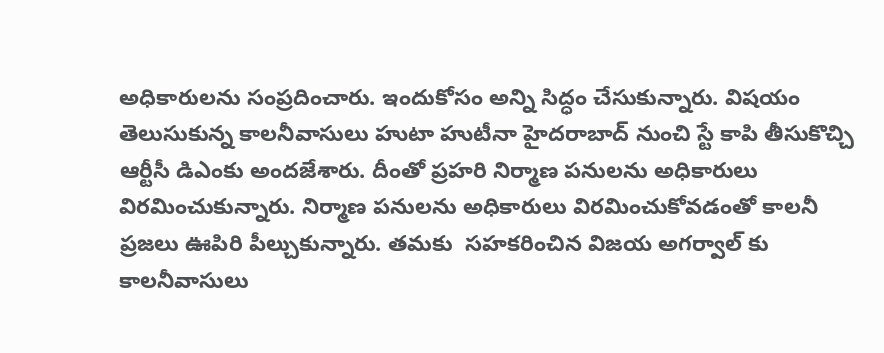అధికారులను సంప్రదించారు. ఇందుకోసం అన్ని సిద్ధం చేసుకున్నారు. విషయం తెలుసుకున్న కాలనీవాసులు హుటా హుటీనా హైదరాబాద్ నుంచి స్టే కాపి తీసుకొచ్చి ఆర్టీసీ డిఎంకు అందజేశారు. దీంతో ప్రహరి నిర్మాణ పనులను అధికారులు విరమించుకున్నారు. నిర్మాణ పనులను అధికారులు విరమించుకోవడంతో కాలనీ ప్రజలు ఊపిరి పీల్చుకున్నారు. తమకు  సహకరించిన విజయ అగర్వాల్ కు కాలనీవాసులు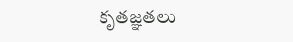కృతజ్ఞతలు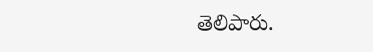తెలిపారు.